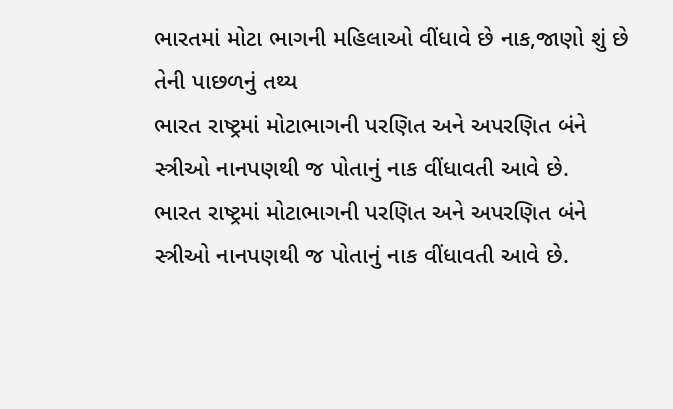ભારતમાં મોટા ભાગની મહિલાઓ વીંધાવે છે નાક,જાણો શું છે તેની પાછળનું તથ્ય
ભારત રાષ્ટ્રમાં મોટાભાગની પરણિત અને અપરણિત બંને સ્ત્રીઓ નાનપણથી જ પોતાનું નાક વીંધાવતી આવે છે.
ભારત રાષ્ટ્રમાં મોટાભાગની પરણિત અને અપરણિત બંને સ્ત્રીઓ નાનપણથી જ પોતાનું નાક વીંધાવતી આવે છે.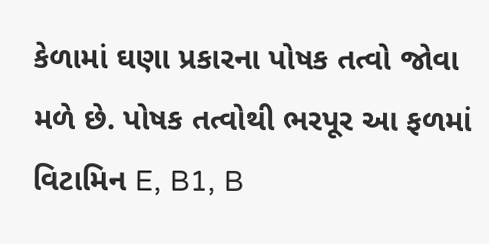કેળામાં ઘણા પ્રકારના પોષક તત્વો જોવા મળે છે. પોષક તત્વોથી ભરપૂર આ ફળમાં વિટામિન E, B1, B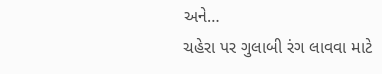અને…
ચહેરા પર ગુલાબી રંગ લાવવા માટે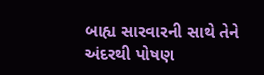બાહ્ય સારવારની સાથે તેને અંદરથી પોષણ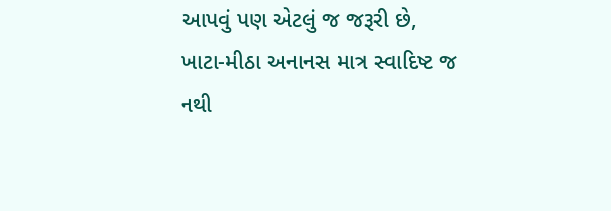આપવું પણ એટલું જ જરૂરી છે,
ખાટા-મીઠા અનાનસ માત્ર સ્વાદિષ્ટ જ નથી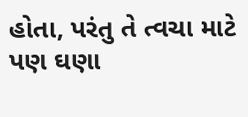હોતા, પરંતુ તે ત્વચા માટે પણ ઘણા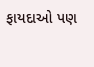ફાયદાઓ પણ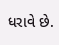ધરાવે છે.